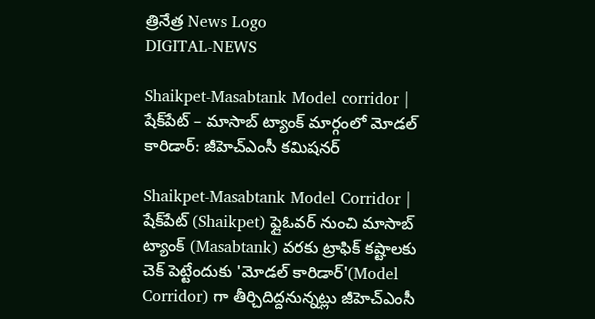త్రినేత్ర News Logo
DIGITAL-NEWS

Shaikpet-Masabtank Model corridor | షేక్‌పేట్‌ – మాసాబ్‌ ట్యాంక్‌ మార్గంలో మోడల్ కారిడార్: జీహెచ్‌ఎంసీ కమిషనర్‌

Shaikpet-Masabtank Model Corridor | షేక్‌పేట్‌ (Shaikpet) ఫ్లైఓవర్‌ నుంచి మాసాబ్‌ ట్యాంక్‌ (Masabtank) వరకు ట్రాఫిక్‌ కష్టాలకు చెక్ పెట్టేందుకు 'మోడల్‌ కారిడార్‌'(Model Corridor) గా తీర్చిదిద్ద‌నున్న‌ట్లు జీహెచ్ఎంసీ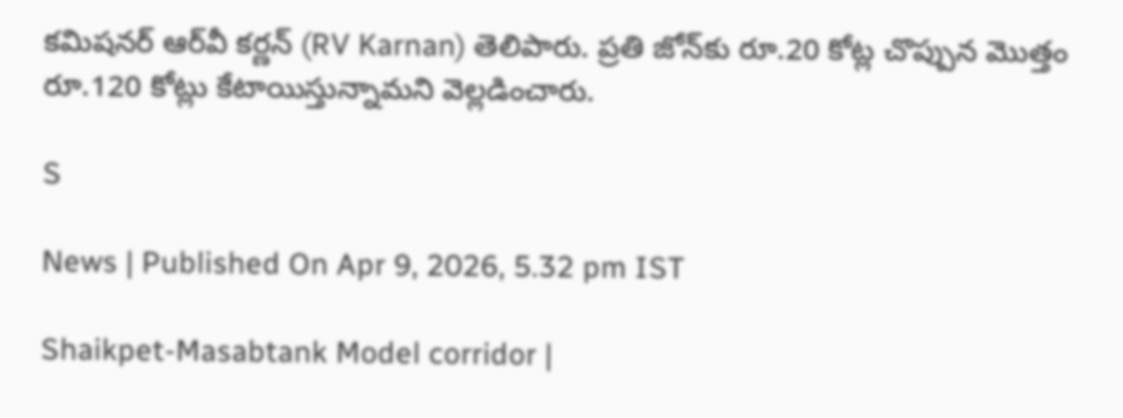క‌మిష‌న‌ర్ ఆర్‌వీ కర్ణ‌న్ (RV Karnan) తెలిపారు. ప్ర‌తి జోన్‌కు రూ.20 కోట్ల చొప్పున మొత్తం రూ.120 కోట్లు కేటాయిస్తున్నామ‌ని వెల్ల‌డించారు.

S

News | Published On Apr 9, 2026, 5.32 pm IST

Shaikpet-Masabtank Model corridor |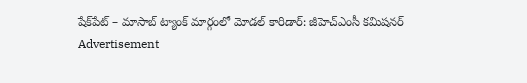షేక్‌పేట్‌ – మాసాబ్‌ ట్యాంక్‌ మార్గంలో మోడల్ కారిడార్: జీహెచ్‌ఎంసీ కమిషనర్‌
Advertisement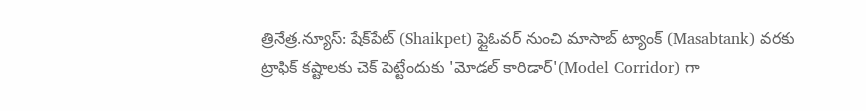త్రినేత్ర‌.న్యూస్‌: షేక్‌పేట్‌ (Shaikpet) ఫ్లైఓవర్‌ నుంచి మాసాబ్‌ ట్యాంక్‌ (Masabtank) వరకు ట్రాఫిక్‌ కష్టాలకు చెక్ పెట్టేందుకు 'మోడల్‌ కారిడార్‌'(Model Corridor) గా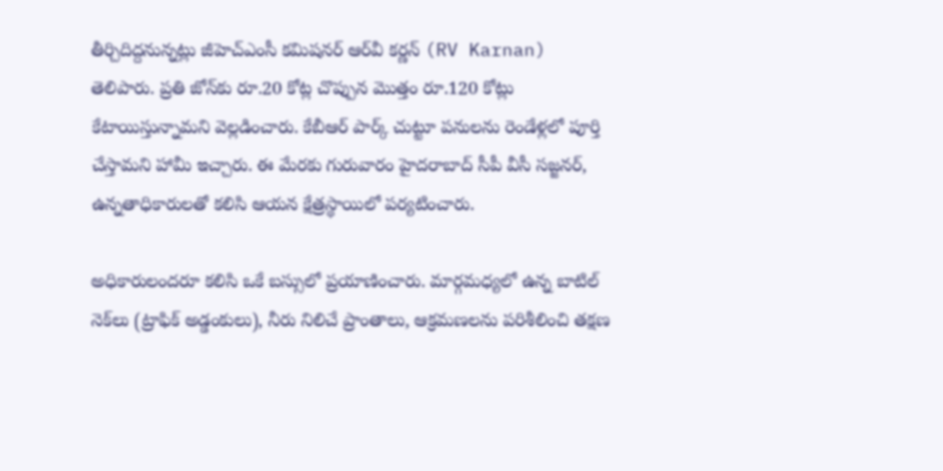తీర్చిదిద్ద‌నున్న‌ట్లు జీహెచ్ఎంసీ క‌మిష‌న‌ర్ ఆర్‌వీ కర్ణ‌న్ (RV Karnan) తెలిపారు. ప్ర‌తి జోన్‌కు రూ.20 కోట్ల చొప్పున మొత్తం రూ.120 కోట్లు కేటాయిస్తున్నామ‌ని వెల్ల‌డించారు. కేబీఆర్‌ పార్క్ చుట్టూ పనులను రెండేళ్లలో పూర్తి చేస్తామని హామీ ఇచ్చారు. ఈ మేర‌కు గురువారం హైదరాబాద్ సీపీ వీసీ సజ్జనర్, ఉన్నతాధికారులతో కలిసి ఆయ‌న క్షేత్రస్థాయిలో పర్యటించారు.

అధికారులందరూ కలిసి ఒకే బస్సులో ప్రయాణించారు. మార్గమధ్యలో ఉన్న బాటిల్‌ నెక్‌లు (ట్రాఫిక్‌ అడ్డంకులు), నీరు నిలిచే ప్రాంతాలు, ఆక్రమణలను పరిశీలించి తక్షణ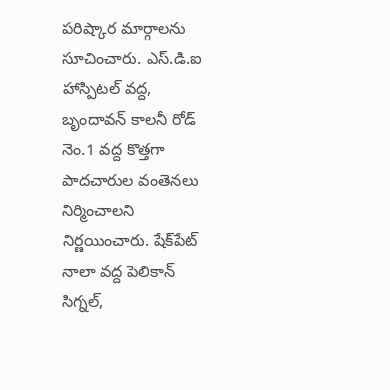పరిష్కార మార్గాలను సూచించారు. ఎస్‌.డి.ఐ హాస్పిటల్‌ వద్ద, బృందావన్‌ కాలనీ రోడ్‌ నెం.1 వద్ద కొత్తగా పాద‌చారుల‌ వంతెన‌లు నిర్మించాలని నిర్ణయించారు. షేక్‌పేట్‌ నాలా వద్ద పెలికాన్‌ సిగ్నల్‌,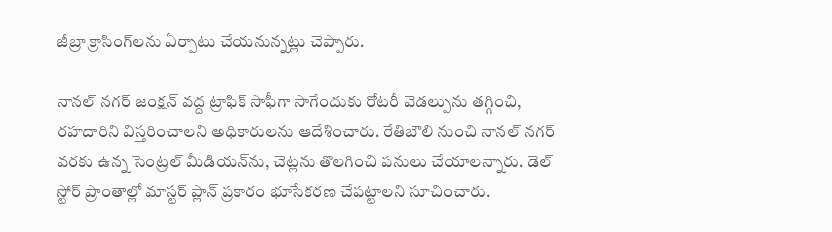జీబ్రా క్రాసింగ్‌లను ఏర్పాటు చేయనున్న‌ట్లు చెప్పారు.

నానల్‌ నగర్‌ జంక్షన్‌ వద్ద ట్రాఫిక్‌ సాఫీగా సాగేందుకు రోటరీ వెడల్పును తగ్గించి, రహదారిని విస్తరించాలని అధికారులను ఆదేశించారు. రేతిబౌలి నుంచి నానల్‌ నగర్‌ వరకు ఉన్న సెంట్రల్‌ మీడియన్‌ను, చెట్లను తొలగించి ప‌నులు చేయాల‌న్నారు. డెల్ స్టోర్ ప్రాంతాల్లో మాస్టర్‌ ప్లాన్‌ ప్రకారం భూసేకరణ చేపట్టాల‌ని సూచించారు.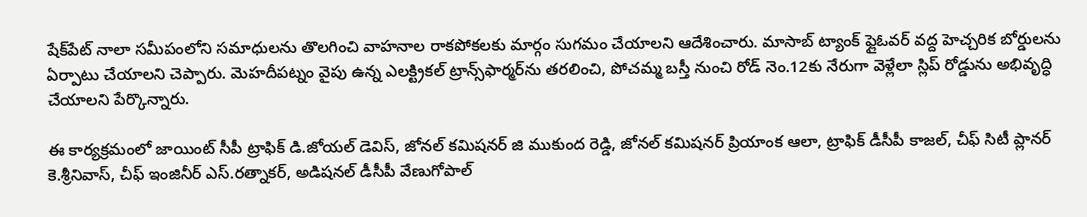షేక్‌పేట్‌ నాలా సమీపంలోని సమాధులను తొలగించి వాహనాల రాకపోకలకు మార్గం సుగమం చేయాలని ఆదేశించారు. మాసాబ్‌ ట్యాంక్‌ ఫ్లైఓవర్‌ వద్ద హెచ్చరిక బోర్డులను ఏర్పాటు చేయాల‌ని చెప్పారు. మెహదీపట్నం వైపు ఉన్న ఎలక్ట్రికల్‌ ట్రాన్స్‌ఫార్మర్‌ను తరలించి, పోచమ్మ బస్తీ నుంచి రోడ్ నెం.12కు నేరుగా వెళ్లేలా స్లిప్‌ రోడ్డును అభివృద్ధి చేయాల‌ని పేర్కొన్నారు.

ఈ కార్యక్రమంలో జాయింట్ సీపీ ట్రాఫిక్ డి.జోయల్ డెవిస్, జోనల్ కమిషనర్ జి ముకుంద రెడ్డి, జోనల్ కమిషనర్ ప్రియాంక ఆలా, ట్రాఫిక్ డీసీపీ కాజల్, చీఫ్ సిటీ ప్లాన‌ర్‌ కె.శ్రీనివాస్, చీఫ్ ఇంజినీర్‌ ఎస్.రత్నాకర్, అడిష‌న‌ల్ డీసీపీ వేణుగోపాల్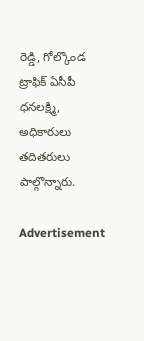రెడ్డి, గోల్కొండ ట్రాఫిక్ ఏసీపీ ధనలక్ష్మి, అధికారులు త‌దిత‌రులు పాల్గొన్నారు.

Advertisement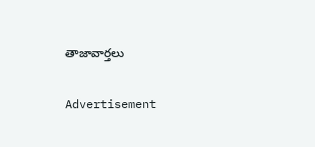తాజావార్తలు

Advertisement